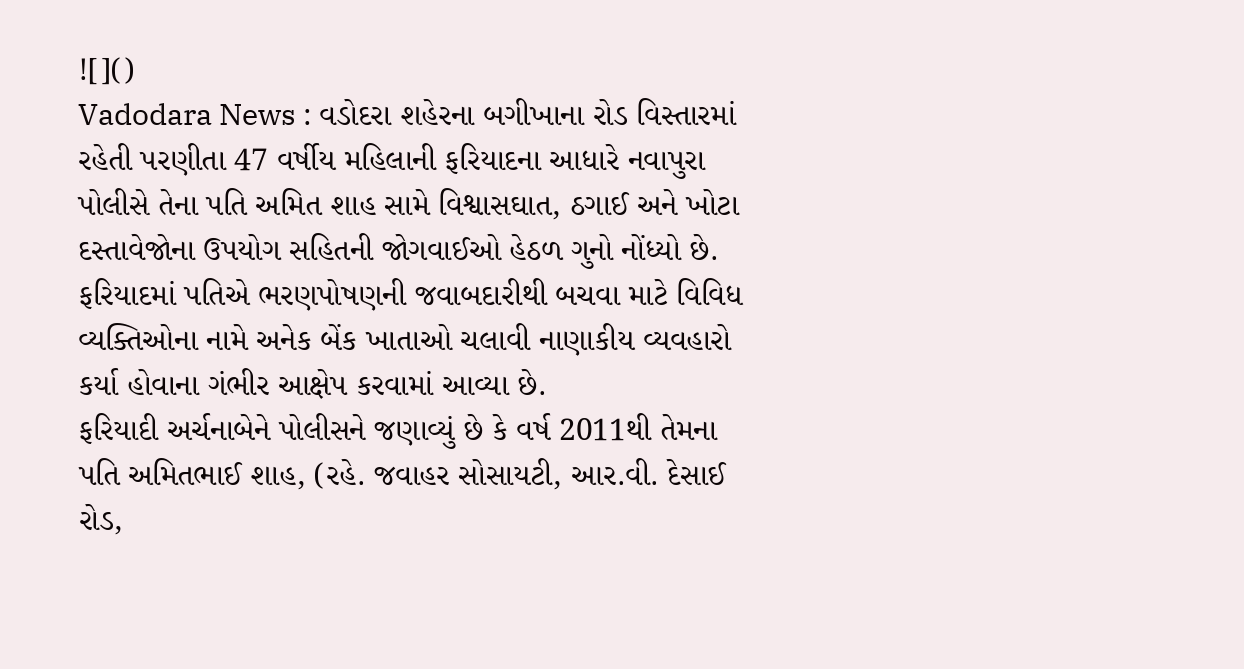![]()
Vadodara News : વડોદરા શહેરના બગીખાના રોડ વિસ્તારમાં રહેતી પરણીતા 47 વર્ષીય મહિલાની ફરિયાદના આધારે નવાપુરા પોલીસે તેના પતિ અમિત શાહ સામે વિશ્વાસઘાત, ઠગાઈ અને ખોટા દસ્તાવેજોના ઉપયોગ સહિતની જોગવાઈઓ હેઠળ ગુનો નોંધ્યો છે.
ફરિયાદમાં પતિએ ભરણપોષણની જવાબદારીથી બચવા માટે વિવિધ વ્યક્તિઓના નામે અનેક બેંક ખાતાઓ ચલાવી નાણાકીય વ્યવહારો કર્યા હોવાના ગંભીર આક્ષેપ કરવામાં આવ્યા છે.
ફરિયાદી અર્ચનાબેને પોલીસને જણાવ્યું છે કે વર્ષ 2011થી તેમના પતિ અમિતભાઈ શાહ, (રહે. જવાહર સોસાયટી, આર.વી. દેસાઈ રોડ,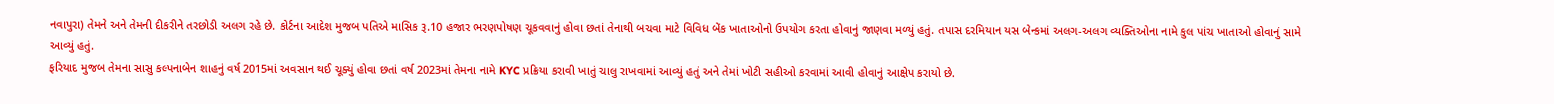નવાપુરા) તેમને અને તેમની દીકરીને તરછોડી અલગ રહે છે. કોર્ટના આદેશ મુજબ પતિએ માસિક રૂ.10 હજાર ભરણપોષણ ચૂકવવાનું હોવા છતાં તેનાથી બચવા માટે વિવિધ બેંક ખાતાઓનો ઉપયોગ કરતા હોવાનું જાણવા મળ્યું હતું. તપાસ દરમિયાન યસ બેન્કમાં અલગ-અલગ વ્યક્તિઓના નામે કુલ પાંચ ખાતાઓ હોવાનું સામે આવ્યું હતું.
ફરિયાદ મુજબ તેમના સાસુ કલ્પનાબેન શાહનું વર્ષ 2015માં અવસાન થઈ ચૂક્યું હોવા છતાં વર્ષ 2023માં તેમના નામે KYC પ્રક્રિયા કરાવી ખાતું ચાલુ રાખવામાં આવ્યું હતું અને તેમાં ખોટી સહીઓ કરવામાં આવી હોવાનું આક્ષેપ કરાયો છે.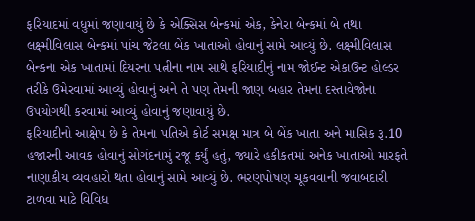ફરિયાદમાં વધુમાં જણાવાયું છે કે એક્સિસ બેન્કમાં એક, કેનેરા બેન્કમાં બે તથા લક્ષ્મીવિલાસ બેન્કમાં પાંચ જેટલા બેંક ખાતાઓ હોવાનું સામે આવ્યું છે. લક્ષ્મીવિલાસ બેન્કના એક ખાતામાં દિયરના પત્નીના નામ સાથે ફરિયાદીનું નામ જોઈન્ટ એકાઉન્ટ હોલ્ડર તરીકે ઉમેરવામાં આવ્યું હોવાનું અને તે પણ તેમની જાણ બહાર તેમના દસ્તાવેજોના ઉપયોગથી કરવામાં આવ્યું હોવાનું જણાવાયું છે.
ફરિયાદીનો આક્ષેપ છે કે તેમના પતિએ કોર્ટ સમક્ષ માત્ર બે બેંક ખાતા અને માસિક રૂ.10 હજારની આવક હોવાનું સોગંદનામું રજૂ કર્યું હતું, જ્યારે હકીકતમાં અનેક ખાતાઓ મારફતે નાણાકીય વ્યવહારો થતા હોવાનું સામે આવ્યું છે. ભરણપોષણ ચૂકવવાની જવાબદારી ટાળવા માટે વિવિધ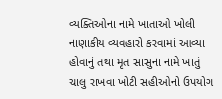વ્યક્તિઓના નામે ખાતાઓ ખોલી નાણાકીય વ્યવહારો કરવામાં આવ્યા હોવાનું તથા મૃત સાસુના નામે ખાતું ચાલુ રાખવા ખોટી સહીઓનો ઉપયોગ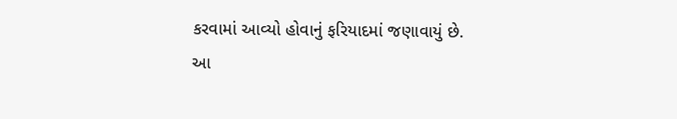કરવામાં આવ્યો હોવાનું ફરિયાદમાં જણાવાયું છે.
આ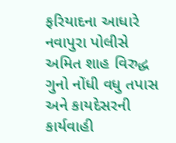ફરિયાદના આધારે નવાપુરા પોલીસે અમિત શાહ વિરુદ્ધ ગુનો નોંધી વધુ તપાસ અને કાયદેસરની કાર્યવાહી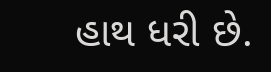હાથ ધરી છે.